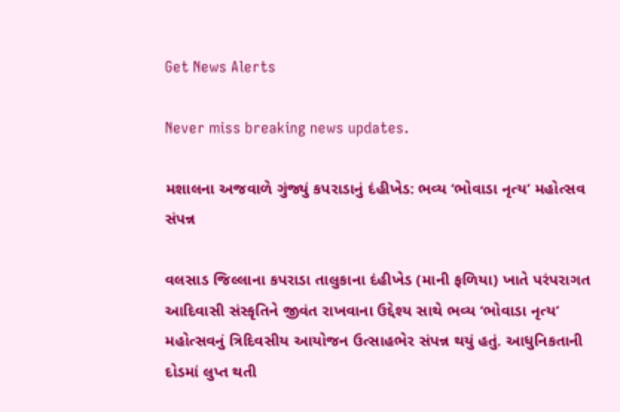Get News Alerts

Never miss breaking news updates.

મશાલના અજવાળે ગુંજ્યું કપરાડાનું દંહીખેડ: ભવ્ય ‘ભોવાડા નૃત્ય’ મહોત્સવ સંપન્ન

વલસાડ જિલ્લાના કપરાડા તાલુકાના દંહીખેડ (માની ફળિયા) ખાતે પરંપરાગત આદિવાસી સંસ્કૃતિને જીવંત રાખવાના ઉદ્દેશ્ય સાથે ભવ્ય ‘ભોવાડા નૃત્ય’ મહોત્સવનું ત્રિદિવસીય આયોજન ઉત્સાહભેર સંપન્ન થયું હતું. આધુનિકતાની દોડમાં લુપ્ત થતી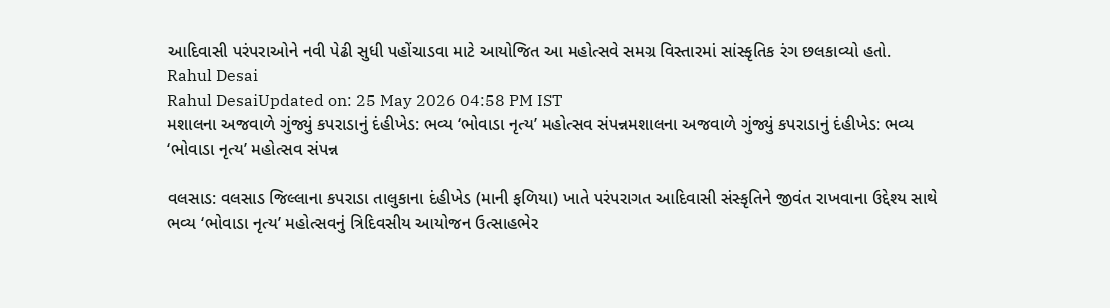આદિવાસી પરંપરાઓને નવી પેઢી સુધી પહોંચાડવા માટે આયોજિત આ મહોત્સવે સમગ્ર વિસ્તારમાં સાંસ્કૃતિક રંગ છલકાવ્યો હતો.
Rahul Desai
Rahul DesaiUpdated on: 25 May 2026 04:58 PM IST
મશાલના અજવાળે ગુંજ્યું કપરાડાનું દંહીખેડ: ભવ્ય ‘ભોવાડા નૃત્ય’ મહોત્સવ સંપન્નમશાલના અજવાળે ગુંજ્યું કપરાડાનું દંહીખેડ: ભવ્ય ‘ભોવાડા નૃત્ય’ મહોત્સવ સંપન્ન

વલસાડ: વલસાડ જિલ્લાના કપરાડા તાલુકાના દંહીખેડ (માની ફળિયા) ખાતે પરંપરાગત આદિવાસી સંસ્કૃતિને જીવંત રાખવાના ઉદ્દેશ્ય સાથે ભવ્ય ‘ભોવાડા નૃત્ય’ મહોત્સવનું ત્રિદિવસીય આયોજન ઉત્સાહભેર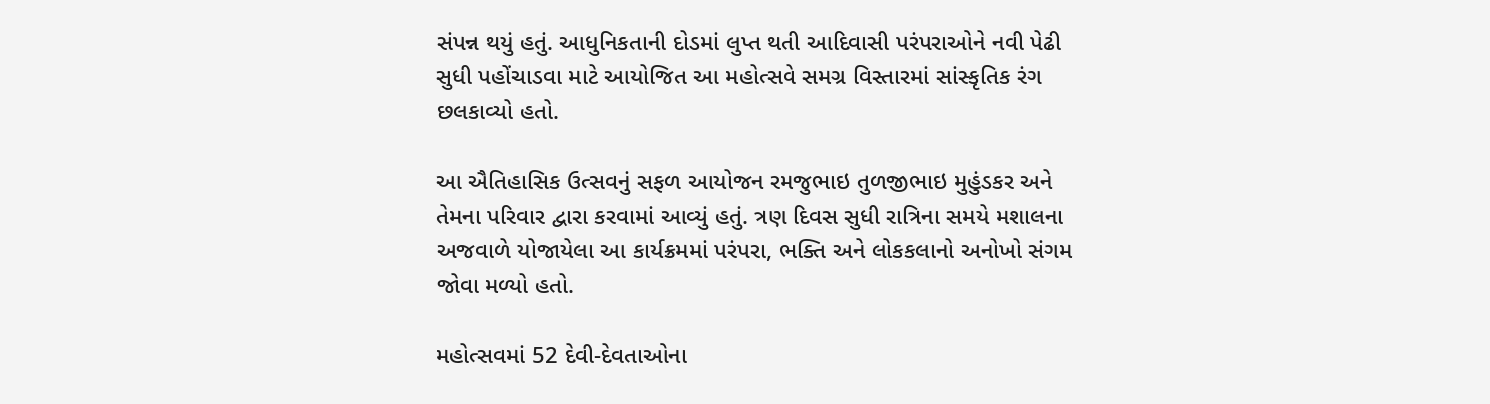સંપન્ન થયું હતું. આધુનિકતાની દોડમાં લુપ્ત થતી આદિવાસી પરંપરાઓને નવી પેઢી સુધી પહોંચાડવા માટે આયોજિત આ મહોત્સવે સમગ્ર વિસ્તારમાં સાંસ્કૃતિક રંગ છલકાવ્યો હતો.

આ ઐતિહાસિક ઉત્સવનું સફળ આયોજન રમજુભાઇ તુળજીભાઇ મુહુંડકર અને તેમના પરિવાર દ્વારા કરવામાં આવ્યું હતું. ત્રણ દિવસ સુધી રાત્રિના સમયે મશાલના અજવાળે યોજાયેલા આ કાર્યક્રમમાં પરંપરા, ભક્તિ અને લોકકલાનો અનોખો સંગમ જોવા મળ્યો હતો.

મહોત્સવમાં 52 દેવી-દેવતાઓના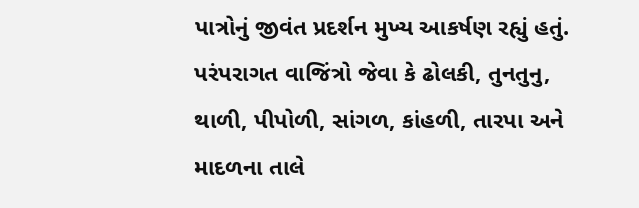પાત્રોનું જીવંત પ્રદર્શન મુખ્ય આકર્ષણ રહ્યું હતું. પરંપરાગત વાજિંત્રો જેવા કે ઢોલકી, તુનતુનુ, થાળી, પીપોળી, સાંગળ, કાંહળી, તારપા અને માદળના તાલે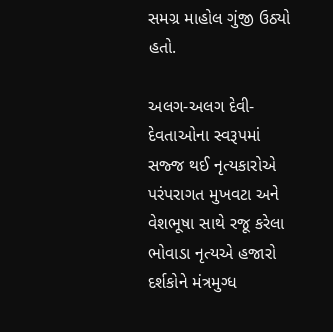સમગ્ર માહોલ ગુંજી ઉઠ્યો હતો.

અલગ-અલગ દેવી-દેવતાઓના સ્વરૂપમાં સજ્જ થઈ નૃત્યકારોએ પરંપરાગત મુખવટા અને વેશભૂષા સાથે રજૂ કરેલા ભોવાડા નૃત્યએ હજારો દર્શકોને મંત્રમુગ્ધ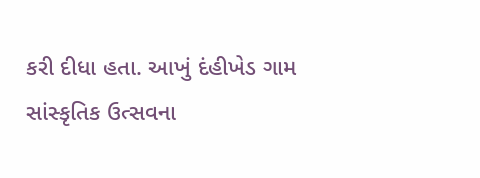કરી દીધા હતા. આખું દંહીખેડ ગામ સાંસ્કૃતિક ઉત્સવના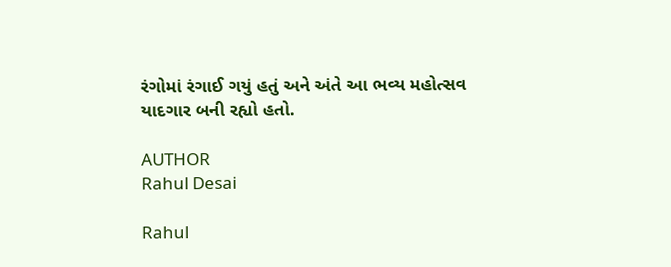રંગોમાં રંગાઈ ગયું હતું અને અંતે આ ભવ્ય મહોત્સવ યાદગાર બની રહ્યો હતો.

AUTHOR
Rahul Desai

Rahul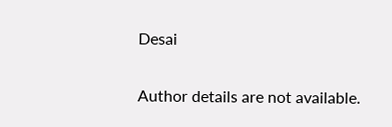Desai

Author details are not available.